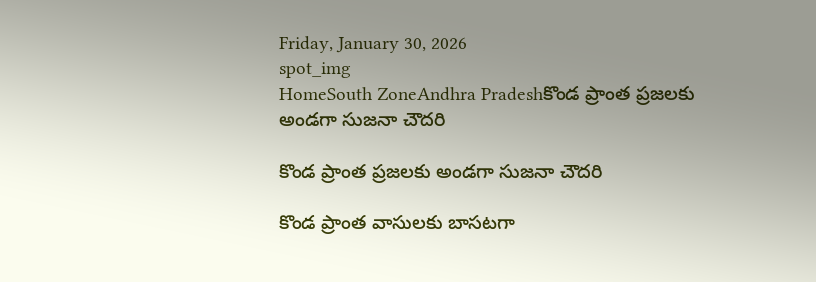Friday, January 30, 2026
spot_img
HomeSouth ZoneAndhra Pradeshకొండ ప్రాంత ప్రజలకు అండగా సుజనా చౌదరి

కొండ ప్రాంత ప్రజలకు అండగా సుజనా చౌదరి

కొండ ప్రాంత వాసులకు బాసటగా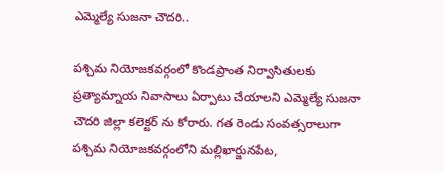ఎమ్మెల్యే సుజనా చౌదరి..

పశ్చిమ నియోజకవర్గంలో కొండప్రాంత నిర్వాసితులకు ప్రత్యామ్నాయ నివాసాలు ఏర్పాటు చేయాలని ఎమ్మెల్యే సుజనా చౌదరి జిల్లా కలెక్టర్ ను కోరారు. గత రెండు సంవత్సరాలుగా పశ్చిమ నియోజకవర్గంలోని మల్లిఖార్జునపేట,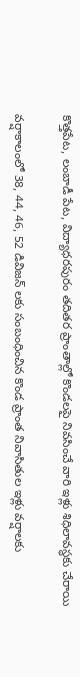కొత్తపేట, లంబాడీ పేట, విద్యాధరపురం తదితర ప్రాంతాల్లో కొండలపై నివసించే వారి ఇళ్లు శిధిలావస్థకు చేరాయి

వర్షాకాలంలో 38, 44, 46, 52 డివిజన్ లకు సంబంధించిన కొండ ప్రాంత నివాసితుల ఇళ్లు వర్షాలకు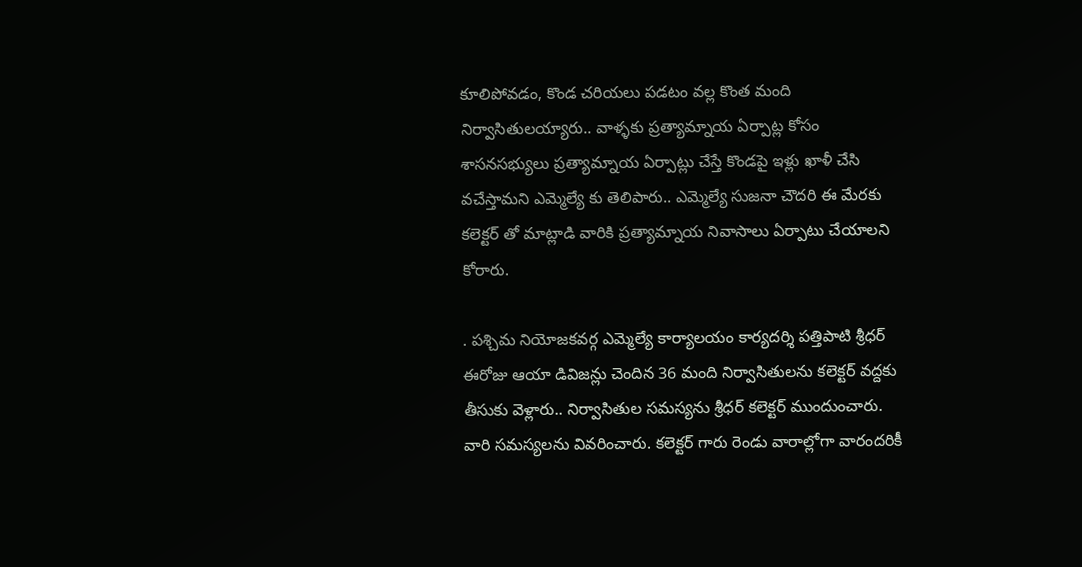కూలిపోవడం, కొండ చరియలు పడటం వల్ల కొంత మంది నిర్వాసితులయ్యారు.. వాళ్ళకు ప్రత్యామ్నాయ ఏర్పాట్ల కోసం శాసనసభ్యులు ప్రత్యామ్నాయ ఏర్పాట్లు చేస్తే కొండపై ఇళ్లు ఖాళీ చేసి వచేస్తామని ఎమ్మెల్యే కు తెలిపారు.. ఎమ్మెల్యే సుజనా చౌదరి ఈ మేరకు కలెక్టర్ తో మాట్లాడి వారికి ప్రత్యామ్నాయ నివాసాలు ఏర్పాటు చేయాలని కోరారు.

. పశ్చిమ నియోజకవర్గ ఎమ్మెల్యే కార్యాలయం కార్యదర్శి పత్తిపాటి శ్రీధర్ ఈరోజు ఆయా డివిజన్లు చెందిన 36 మంది నిర్వాసితులను కలెక్టర్ వద్దకు తీసుకు వెళ్లారు.. నిర్వాసితుల సమస్యను శ్రీధర్ కలెక్టర్ ముందుంచారు. వారి సమస్యలను వివరించారు. కలెక్టర్ గారు రెండు వారాల్లోగా వారందరికీ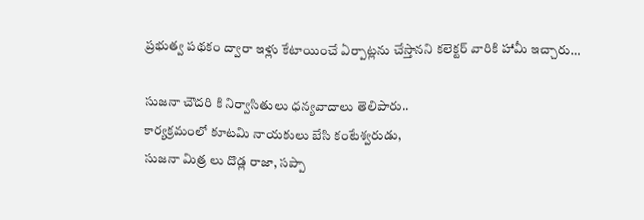ప్రభుత్వ పథకం ద్వారా ఇళ్లు కేటాయించే ఏర్పాట్లను చేస్తానని కలెక్టర్ వారికి హామీ ఇచ్చారు…

సుజనా చౌదరి కి నిర్వాసితులు ధన్యవాదాలు తెలిపారు..
కార్యక్రమంలో కూటమి నాయకులు బేసి కంటేశ్వరుడు,
సుజనా మిత్ర లు దొడ్ల రాజా, సప్పా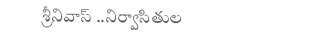శ్రీనివాస్ ..నిర్వాసితుల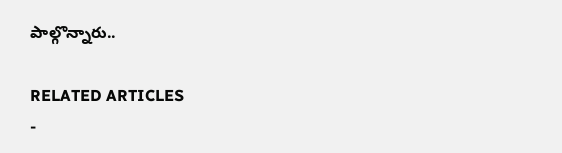పాల్గొన్నారు..

RELATED ARTICLES
-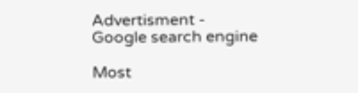Advertisment -
Google search engine

Most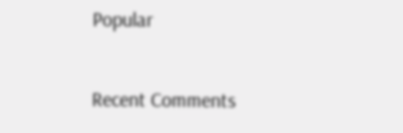Popular

Recent Comments